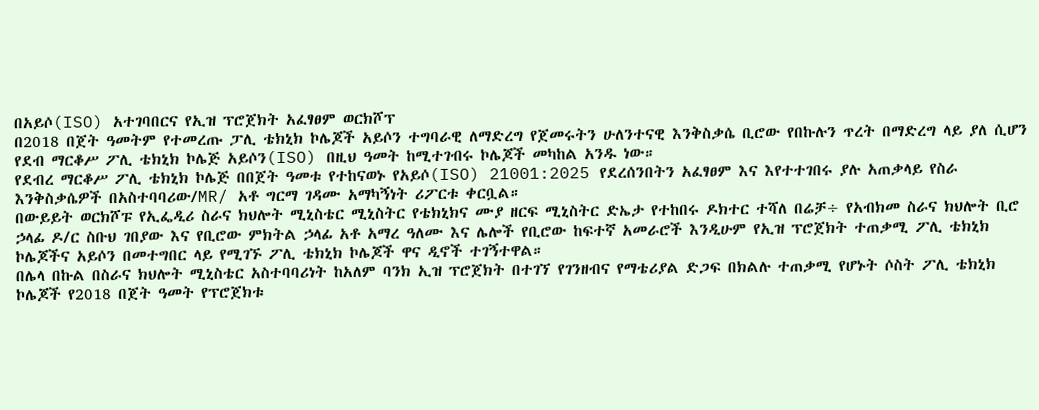በአይሶ(ISO) አተገባበርና የኢዝ ፕሮጀክት አፈፃፀም ወርክሾፕ
በ2018 በጀት ዓመትም የተመረጡ ፓሊ ቴክኒክ ኮሌጆች አይሶን ተግባራዊ ለማድረግ የጀመሩትን ሁለንተናዊ እንቅስቃሴ ቢሮው የበኩሉን ጥረት በማድረግ ላይ ያለ ሲሆን የደብ ማርቆሥ ፖሊ ቴክኒክ ኮሌጅ አይሶን(ISO) በዚህ ዓመት ከሚተገብሩ ኮሌጆች መካከል አንዱ ነው።
የደብረ ማርቆሥ ፖሊ ቴክኒክ ኮሌጅ በበጀት ዓመቱ የተከናወኑ የአይሶ(ISO) 21001:2025 የደረሰንበትን አፈፃፀም እና እየተተገበሩ ያሉ አጠቃላይ የስራ እንቅስቃሴዎች በአስተባባሪው/MR/ አቶ ግርማ ገዳሙ አማካኝነት ሪፖርቱ ቀርቧል።
በውይይት ወርክሾፑ የኢፌዲሪ ስራና ክህሎት ሚኒስቴር ሚኒስትር የቴክኒክና ሙያ ዘርፍ ሚኒስትር ድኤታ የተከበሩ ዶክተር ተሻለ በሬቻ÷ የአብክመ ስራና ክህሎት ቢሮ ኃላፊ ዶ/ር ስቡህ ገበያው እና የቢሮው ምክትል ኃላፊ አቶ አማረ ዓለሙ እና ሌሎች የቢሮው ከፍተኛ አመራሮች እንዲሁም የኢዝ ፕሮጀክት ተጠቃሚ ፖሊ ቴክኒክ ኮሌጆችና አይሶን በመተግበር ላይ የሚገኙ ፖሊ ቴክኒክ ኮሌጆች ዋና ዲኖች ተገኝተዋል።
በሌላ በኩል በስራና ክህሎት ሚኒስቴር አስተባባሪነት ከአለም ባንክ ኢዝ ፕሮጀክት በተገኘ የገንዘብና የማቴሪያል ድጋፍ በክልሉ ተጠቃሚ የሆኑት ሶስት ፖሊ ቴክኒክ ኮሌጆች የ2018 በጀት ዓመት የፕሮጀክቱ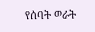የሰባት ወራት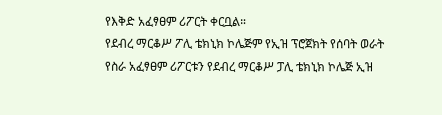የእቅድ አፈፃፀም ሪፖርት ቀርቧል።
የደብረ ማርቆሥ ፖሊ ቴክኒክ ኮሌጅም የኢዝ ፕሮጀክት የሰባት ወራት የስራ አፈፃፀም ሪፖርቱን የደብረ ማርቆሥ ፓሊ ቴክኒክ ኮሌጅ ኢዝ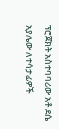ፕሮጀክት አስተባባሪው አቶ ደሴ አያሌው ለተሳታፊዎች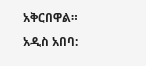አቅርበዋል።
አዲስ አበባ: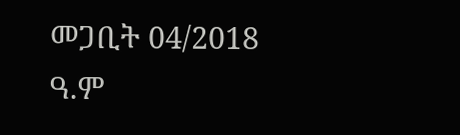መጋቢት 04/2018 ዓ.ም